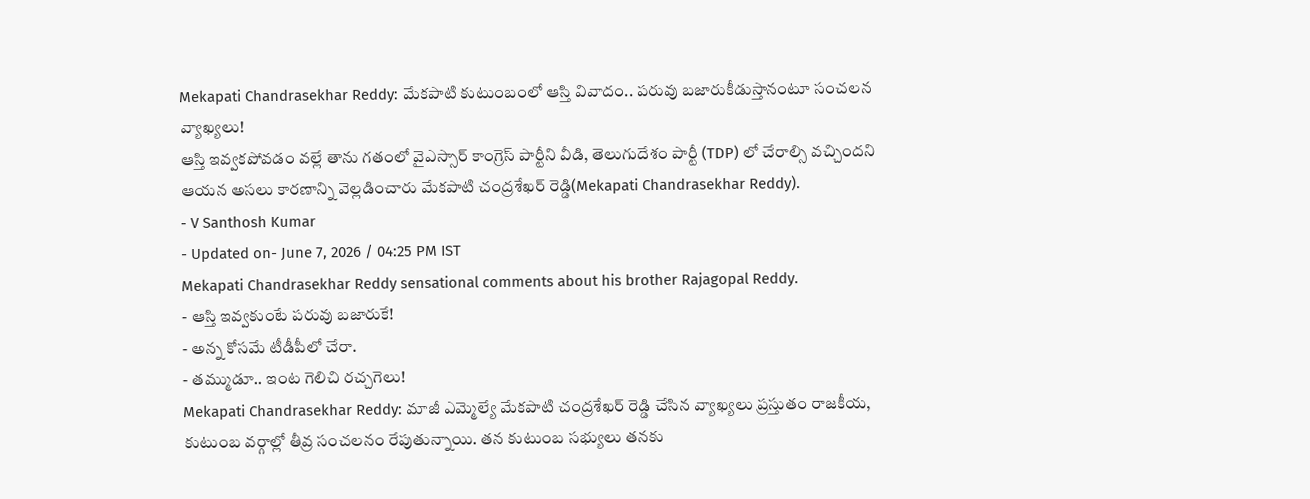Mekapati Chandrasekhar Reddy: మేకపాటి కుటుంబంలో ఆస్తి వివాదం.. పరువు బజారుకీడుస్తానంటూ సంచలన వ్యాఖ్యలు!
ఆస్తి ఇవ్వకపోవడం వల్లే తాను గతంలో వైఎస్సార్ కాంగ్రెస్ పార్టీని వీడి, తెలుగుదేశం పార్టీ (TDP) లో చేరాల్సి వచ్చిందని ఆయన అసలు కారణాన్ని వెల్లడించారు మేకపాటి చంద్రశేఖర్ రెడ్డి(Mekapati Chandrasekhar Reddy).
- V Santhosh Kumar
- Updated on- June 7, 2026 / 04:25 PM IST
Mekapati Chandrasekhar Reddy sensational comments about his brother Rajagopal Reddy.
- ఆస్తి ఇవ్వకుంటే పరువు బజారుకే!
- అన్న కోసమే టీడీపీలో చేరా.
- తమ్ముడూ.. ఇంట గెలిచి రచ్చగెలు!
Mekapati Chandrasekhar Reddy: మాజీ ఎమ్మెల్యే మేకపాటి చంద్రశేఖర్ రెడ్డి చేసిన వ్యాఖ్యలు ప్రస్తుతం రాజకీయ, కుటుంబ వర్గాల్లో తీవ్ర సంచలనం రేపుతున్నాయి. తన కుటుంబ సభ్యులు తనకు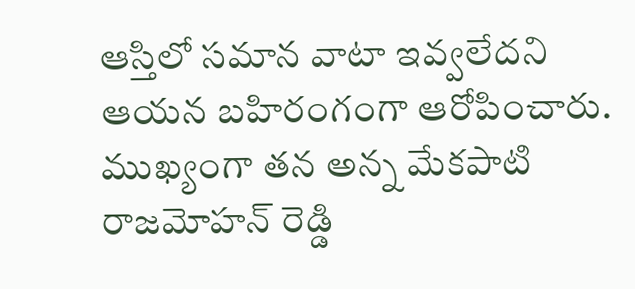ఆస్తిలో సమాన వాటా ఇవ్వలేదని ఆయన బహిరంగంగా ఆరోపించారు. ముఖ్యంగా తన అన్న మేకపాటి రాజమోహన్ రెడ్డి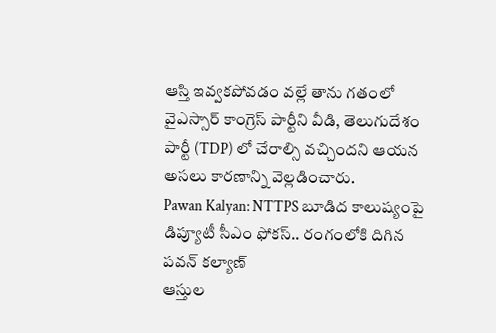ఆస్తి ఇవ్వకపోవడం వల్లే తాను గతంలో వైఎస్సార్ కాంగ్రెస్ పార్టీని వీడి, తెలుగుదేశం పార్టీ (TDP) లో చేరాల్సి వచ్చిందని ఆయన అసలు కారణాన్ని వెల్లడించారు.
Pawan Kalyan: NTTPS బూడిద కాలుష్యంపై డిప్యూటీ సీఎం ఫోకస్.. రంగంలోకి దిగిన పవన్ కల్యాణ్
ఆస్తుల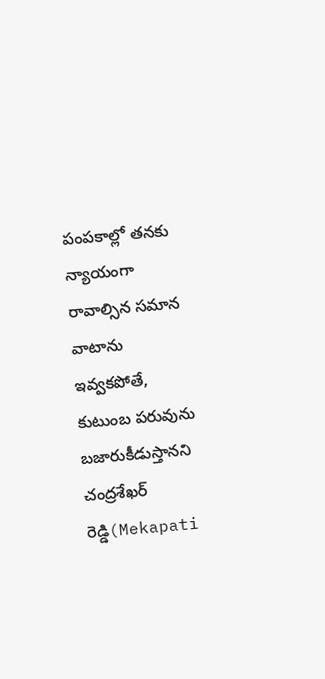పంపకాల్లో తనకు న్యాయంగా రావాల్సిన సమాన వాటాను ఇవ్వకపోతే, కుటుంబ పరువును బజారుకీడుస్తానని చంద్రశేఖర్ రెడ్డి(Mekapati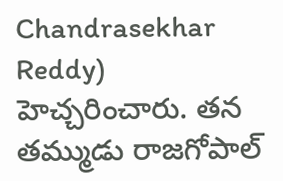Chandrasekhar Reddy) హెచ్చరించారు. తన తమ్ముడు రాజగోపాల్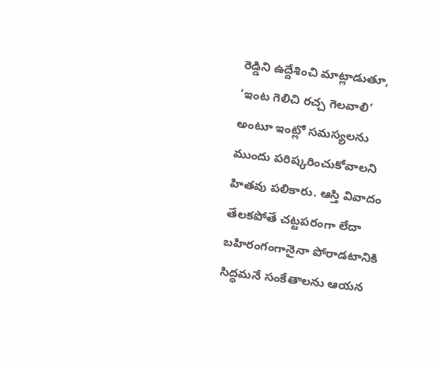రెడ్డిని ఉద్దేశించి మాట్లాడుతూ, ‘ఇంట గెలిచి రచ్చ గెలవాలి’ అంటూ ఇంట్లో సమస్యలను ముందు పరిష్కరించుకోవాలని హితవు పలికారు. ఆస్తి వివాదం తేలకపోతే చట్టపరంగా లేదా బహిరంగంగానైనా పోరాడటానికి సిద్ధమనే సంకేతాలను ఆయన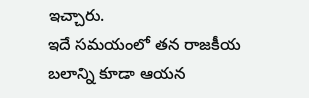ఇచ్చారు.
ఇదే సమయంలో తన రాజకీయ బలాన్ని కూడా ఆయన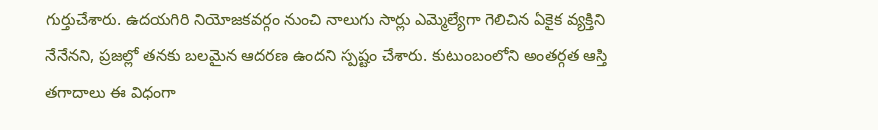గుర్తుచేశారు. ఉదయగిరి నియోజకవర్గం నుంచి నాలుగు సార్లు ఎమ్మెల్యేగా గెలిచిన ఏకైక వ్యక్తిని నేనేనని, ప్రజల్లో తనకు బలమైన ఆదరణ ఉందని స్పష్టం చేశారు. కుటుంబంలోని అంతర్గత ఆస్తి తగాదాలు ఈ విధంగా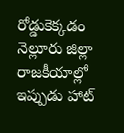రోడ్డుకెక్కడం నెల్లూరు జిల్లా రాజకీయాల్లో ఇప్పుడు హాట్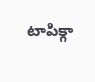టాపిక్గా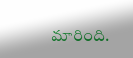మారింది.